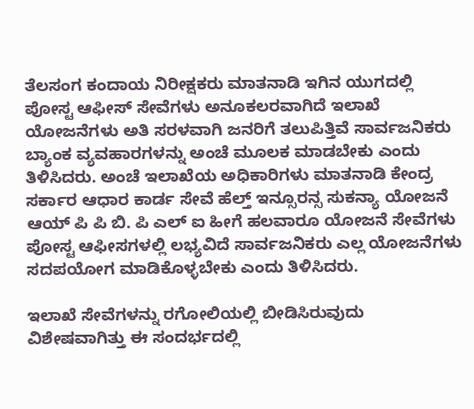ತೆಲಸಂಗ ಕಂದಾಯ ನಿರೀಕ್ಷಕರು ಮಾತನಾಡಿ ಇಗಿನ ಯುಗದಲ್ಲಿ ಪೋಸ್ಟ ಆಫೀಸ್ ಸೇವೆಗಳು ಅನೂಕಲರವಾಗಿದೆ ಇಲಾಖೆ ಯೋಜನೆಗಳು ಅತಿ ಸರಳವಾಗಿ ಜನರಿಗೆ ತಲುಪಿತ್ತಿವೆ ಸಾರ್ವಜನಿಕರು ಬ್ಯಾಂಕ ವ್ಯವಹಾರಗಳನ್ನು ಅಂಚೆ ಮೂಲಕ ಮಾಡಬೇಕು ಎಂದು ತಿಳಿಸಿದರು. ಅಂಚೆ ಇಲಾಖೆಯ ಅಧಿಕಾರಿಗಳು ಮಾತನಾಡಿ ಕೇಂದ್ರ ಸರ್ಕಾರ ಆಧಾರ ಕಾರ್ಡ ಸೇವೆ ಹೆಲ್ತ್ ಇನ್ಸೂರನ್ಸ ಸುಕನ್ಯಾ ಯೋಜನೆ ಆಯ್ ಪಿ ಪಿ ಬಿ. ಪಿ ಎಲ್ ಐ ಹೀಗೆ ಹಲವಾರೂ ಯೋಜನೆ ಸೇವೆಗಳು ಪೋಸ್ಟ ಆಫೀಸಗಳಲ್ಲಿ ಲಭ್ಯವಿದೆ ಸಾರ್ವಜನಿಕರು ಎಲ್ಲ ಯೋಜನೆಗಳು ಸದಪಯೋಗ ಮಾಡಿಕೊಳ್ಳಬೇಕು ಎಂದು ತಿಳಿಸಿದರು.

ಇಲಾಖೆ ಸೇವೆಗಳನ್ನು ರಗೋಲಿಯಲ್ಲಿ ಬೀಡಿಸಿರುವುದು ವಿಶೇಷವಾಗಿತ್ತು ಈ ಸಂದರ್ಭದಲ್ಲಿ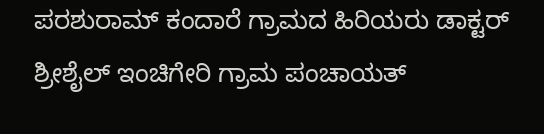ಪರಶುರಾಮ್ ಕಂದಾರೆ ಗ್ರಾಮದ ಹಿರಿಯರು ಡಾಕ್ಟರ್ ಶ್ರೀಶೈಲ್ ಇಂಚಿಗೇರಿ ಗ್ರಾಮ ಪಂಚಾಯತ್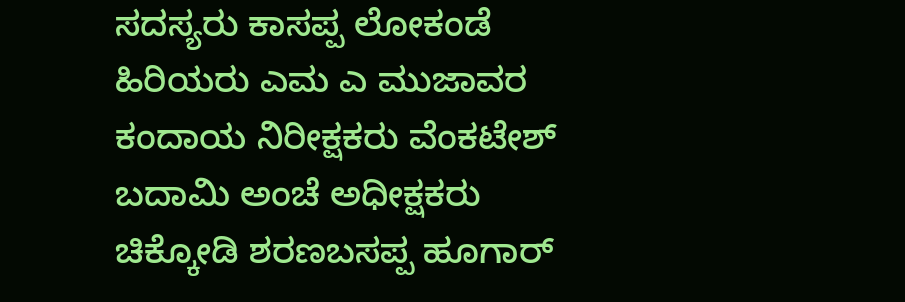ಸದಸ್ಯರು ಕಾಸಪ್ಪ ಲೋಕಂಡೆ ಹಿರಿಯರು ಎಮ ಎ ಮುಜಾವರ ಕಂದಾಯ ನಿರೀಕ್ಷಕರು ವೆಂಕಟೇಶ್ ಬದಾಮಿ ಅಂಚೆ ಅಧೀಕ್ಷಕರು ಚಿಕ್ಕೋಡಿ ಶರಣಬಸಪ್ಪ ಹೂಗಾರ್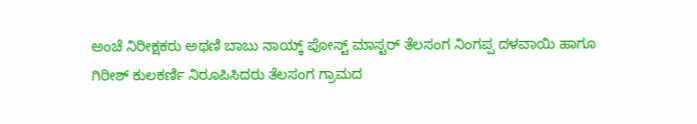ಅಂಚೆ ನಿರೀಕ್ಷಕರು ಅಥಣಿ ಬಾಬು ನಾಯ್ಕ್ ಪೋಸ್ಟ್ ಮಾಸ್ಟರ್ ತೆಲಸಂಗ ನಿಂಗಪ್ಪ ದಳವಾಯಿ ಹಾಗೂ ಗಿರೀಶ್ ಕುಲಕರ್ಣಿ ನಿರೂಪಿಸಿದರು ತೆಲಸಂಗ ಗ್ರಾಮದ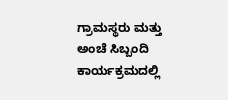ಗ್ರಾಮಸ್ಥರು ಮತ್ತು ಅಂಚೆ ಸಿಬ್ಬಂದಿ ಕಾರ್ಯಕ್ರಮದಲ್ಲಿ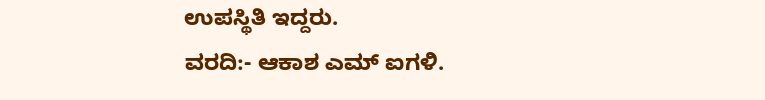ಉಪಸ್ಥಿತಿ ಇದ್ದರು.
ವರದಿ:- ಆಕಾಶ ಎಮ್ ಐಗಳಿ.